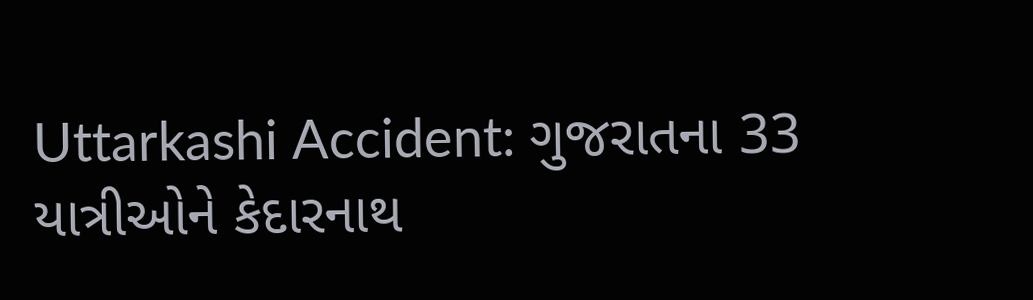Uttarkashi Accident: ગુજરાતના 33 યાત્રીઓને કેદારનાથ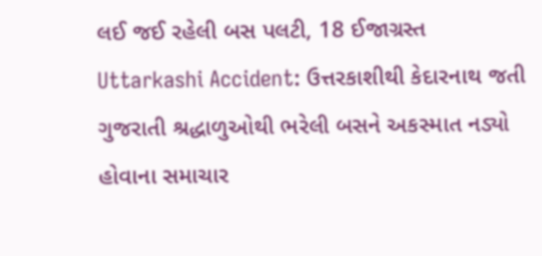લઈ જઈ રહેલી બસ પલટી, 18 ઈજાગ્રસ્ત
Uttarkashi Accident: ઉત્તરકાશીથી કેદારનાથ જતી ગુજરાતી શ્રદ્ધાળુઓથી ભરેલી બસને અકસ્માત નડ્યો હોવાના સમાચાર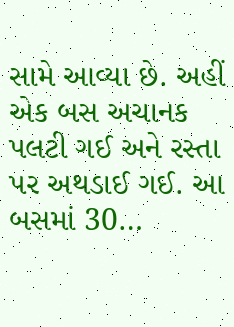સામે આવ્યા છે. અહીં એક બસ અચાનક પલટી ગઈ અને રસ્તા પર અથડાઈ ગઈ. આ બસમાં 30…